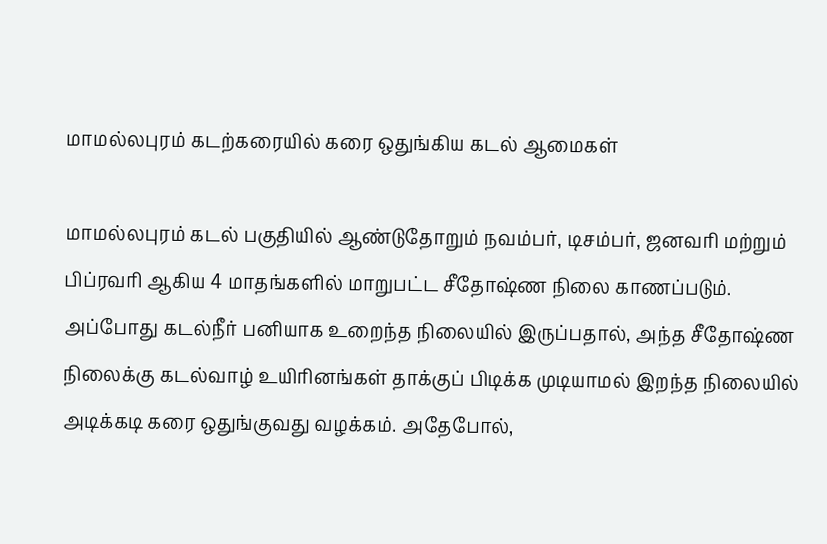மாமல்லபுரம் கடற்கரையில் கரை ஒதுங்கிய கடல் ஆமைகள்

மாமல்லபுரம் கடல் பகுதியில் ஆண்டுதோறும் நவம்பர், டிசம்பர், ஜனவரி மற்றும் பிப்ரவரி ஆகிய 4 மாதங்களில் மாறுபட்ட சீதோஷ்ண நிலை காணப்படும். அப்போது கடல்நீர் பனியாக உறைந்த நிலையில் இருப்பதால், அந்த சீதோஷ்ண நிலைக்கு கடல்வாழ் உயிரினங்கள் தாக்குப் பிடிக்க முடியாமல் இறந்த நிலையில் அடிக்கடி கரை ஒதுங்குவது வழக்கம். அதேபோல்,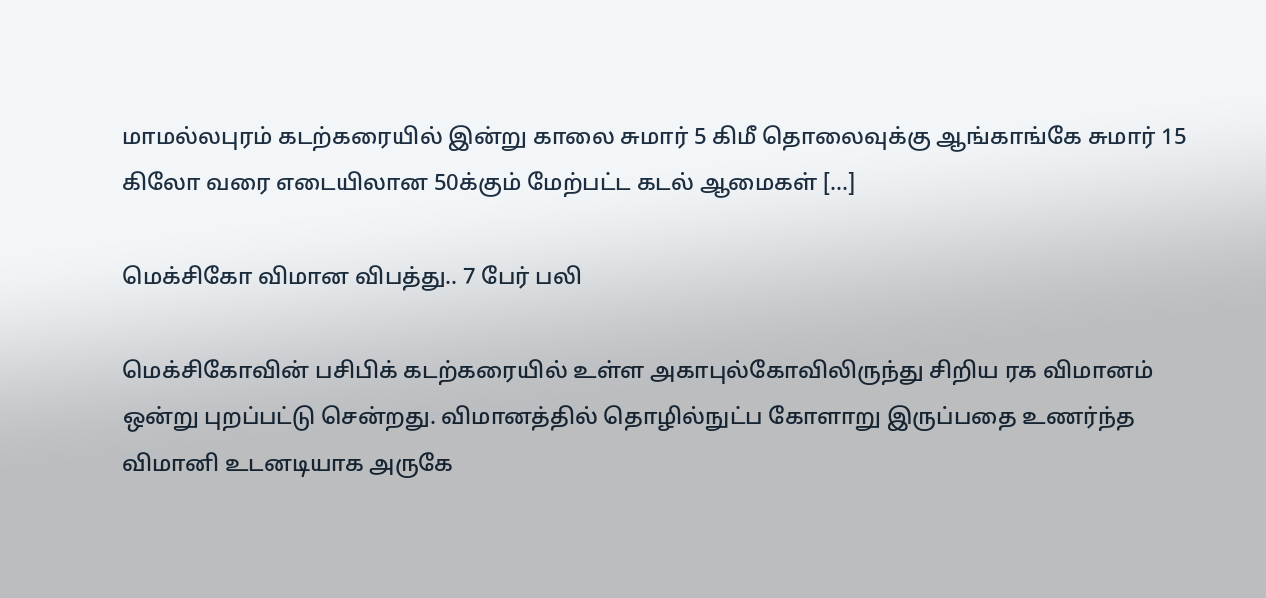மாமல்லபுரம் கடற்கரையில் இன்று காலை சுமார் 5 கிமீ தொலைவுக்கு ஆங்காங்கே சுமார் 15 கிலோ வரை எடையிலான 50க்கும் மேற்பட்ட கடல் ஆமைகள் […]

மெக்சிகோ விமான விபத்து.. 7 பேர் பலி

மெக்சிகோவின் பசிபிக் கடற்கரையில் உள்ள அகாபுல்கோவிலிருந்து சிறிய ரக விமானம் ஒன்று புறப்பட்டு சென்றது. விமானத்தில் தொழில்நுட்ப கோளாறு இருப்பதை உணர்ந்த விமானி உடனடியாக அருகே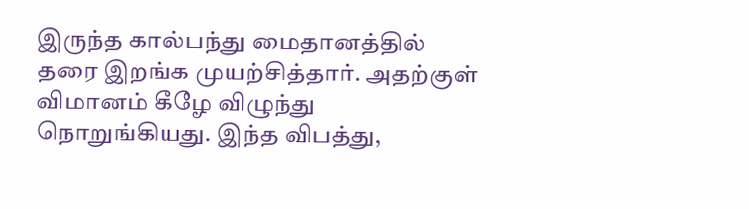இருந்த கால்பந்து மைதானத்தில் தரை இறங்க முயற்சித்தார். அதற்குள் விமானம் கீழே விழுந்து நொறுங்கியது. இந்த விபத்து,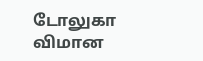டோலுகா விமான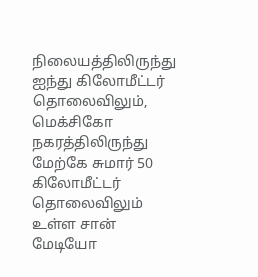நிலையத்திலிருந்து ஐந்து கிலோமீட்டர் தொலைவிலும், மெக்சிகோ நகரத்திலிருந்து மேற்கே சுமார் 50 கிலோமீட்டர் தொலைவிலும் உள்ள சான் மேடியோ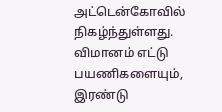அட்டென்கோவில் நிகழ்ந்துள்ளது. விமானம் எட்டு பயணிகளையும், இரண்டு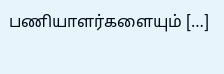பணியாளர்களையும் […]